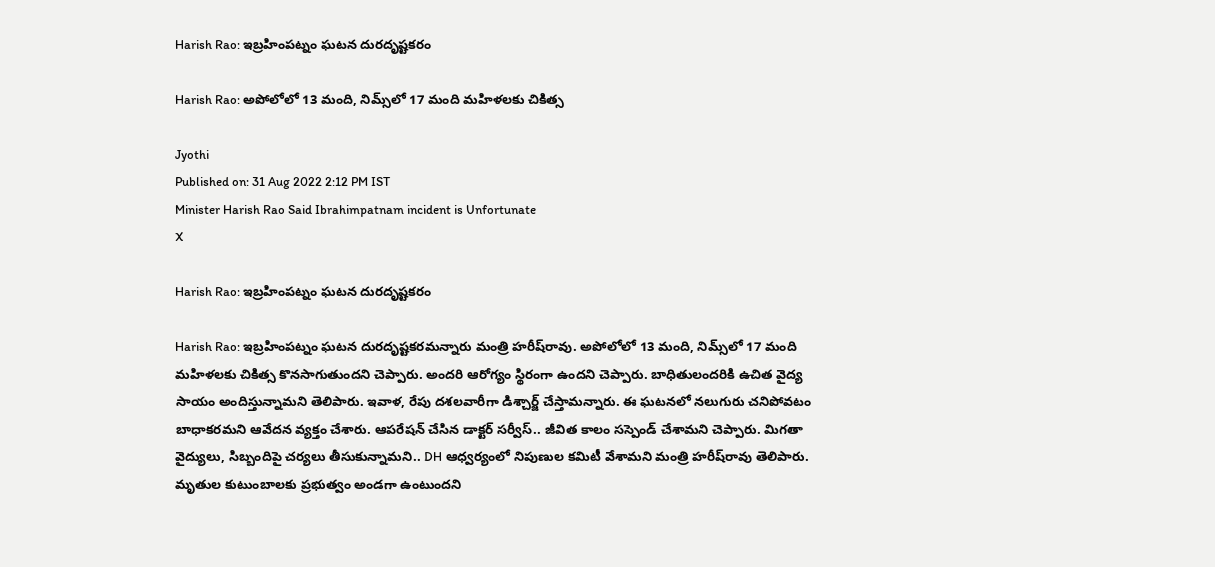Harish Rao: ఇబ్రహింపట్నం ఘటన దురదృష్టకరం

Harish Rao: అపోలోలో 13 మంది, నిమ్స్‌లో 17 మంది మహిళలకు చికిత్స

Jyothi
Published on: 31 Aug 2022 2:12 PM IST
Minister Harish Rao Said Ibrahimpatnam incident is Unfortunate
X

Harish Rao: ఇబ్రహింపట్నం ఘటన దురదృష్టకరం

Harish Rao: ఇబ్రహింపట్నం ఘటన దురదృష్టకరమన్నారు మంత్రి హరీష్‌రావు. అపోలోలో 13 మంది, నిమ్స్‌లో 17 మంది మహిళలకు చికిత్స కొనసాగుతుందని చెప్పారు. అందరి ఆరోగ్యం స్థిరంగా ఉందని చెప్పారు. బాధితులందరికి ఉచిత వైద్య సాయం అందిస్తున్నామని తెలిపారు. ఇవాళ, రేపు దశలవారీగా డిశ్చార్జ్ చేస్తామన్నారు. ఈ ఘటనలో నలుగురు చనిపోవటం బాధాకరమని ఆవేదన వ్యక్తం చేశారు. ఆపరేషన్ చేసిన డాక్టర్ సర్వీస్.. జీవిత కాలం సస్పెండ్ చేశామని చెప్పారు. మిగతా వైద్యులు, సిబ్బందిపై చర్యలు తీసుకున్నామని.. DH ఆధ్వర్యంలో నిపుణుల కమిటీ వేశామని మంత్రి హరీష్‌రావు తెలిపారు. మృతుల కుటుంబాలకు ప్రభుత్వం అండగా ఉంటుందని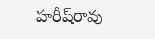హరీష్‌రావు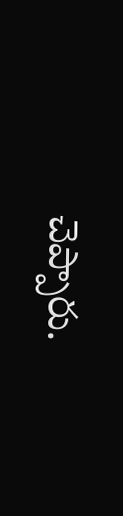చెప్పారు.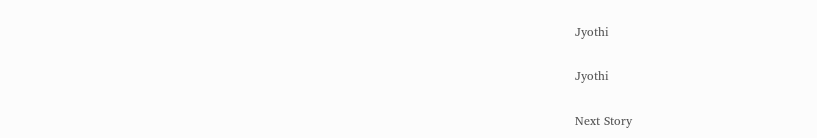Jyothi

Jyothi

Next Story